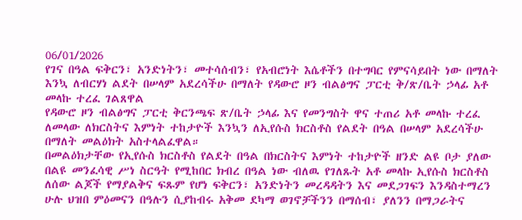06/01/2026
የገና በዓል ፍቅርን፣ አንድነትን፣ መተሳሰብን፣ የአብሮነት እሴቶችን በተግባር የምናሳይበት ነው በማለት እንኳ ለብርሃነ ልደት በሠላም አደረሳችሁ በማለት የዳውሮ ዞን ብልፅግና ፓርቲ ቅ/ጽ/ቤት ኃላፊ አቶ መላኩ ተረፈ ገልጸዋል
የዳውሮ ዞን ብልፅግና ፓርቲ ቅርንጫፍ ጽ/ቤት ኃላፊ እና የመንግስት ዋና ተጠሪ አቶ መላኩ ተረፈ ለመላው ለክርስትና እምነት ተከታዮች እንኳን ለኢየሱስ ክርስቶስ የልደት በዓል በሠላም አደረሳችሁ በማለት መልዕክት አስተላልፈዋል።
በመልዕክታቸው የኢየሱስ ክርስቶስ የልደት በዓል በክርስትና እምነት ተከታዮች ዘንድ ልዩ ቦታ ያለው በልዩ መንፈሳዊ ሥነ ስርዓት የሚከበር ክብረ በዓል ነው ብለዉ የገለጹት አቶ መላኩ ኢየሱስ ክርስቶስ ለሰው ልጆች የማያልቅና ፍጹም የሆነ ፍቅርን፣ አንድነትን መረዳዳትን እና መደጋገፍን እንዳስተማረን ሁሉ ህዝበ ምዕመናን በዓሉን ሲያከብሩ አቅመ ደካማ ወገኖቻችንን በማሰብ፣ ያለንን በማጋራትና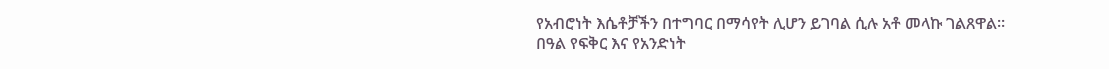የአብሮነት እሴቶቻችን በተግባር በማሳየት ሊሆን ይገባል ሲሉ አቶ መላኩ ገልጸዋል።
በዓል የፍቅር እና የአንድነት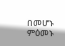በመሆኑ ምዕመኑ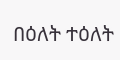በዕለት ተዕለት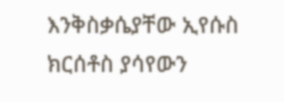እንቅስቃሴያቸው ኢየሱስ ክርሰቶስ ያሳየውን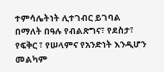ተምሳሌትነት ሊተገብር ይገባል በማለት በዓሉ የብልጽግና፣ የደስታ፣ የፍቅር ፣ የሠላምና የአንድነት እንዲሆን መልካም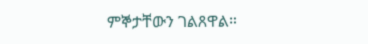ምኞታቸውን ገልጸዋል።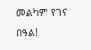መልካም የገና በዓል!